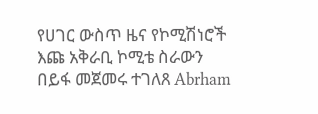የሀገር ውስጥ ዜና የኮሚሽነሮች እጩ አቅራቢ ኮሚቴ ስራውን በይፋ መጀመሩ ተገለጸ Abrham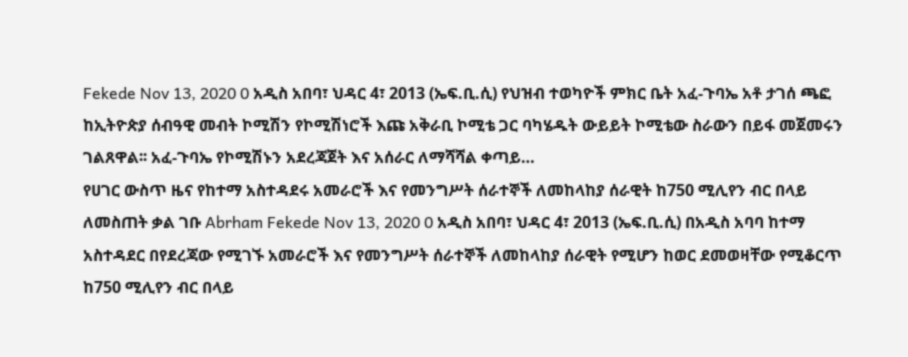Fekede Nov 13, 2020 0 አዲስ አበባ፣ ህዳር 4፣ 2013 (ኤፍ.ቢ.ሲ) የህዝብ ተወካዮች ምክር ቤት አፈ-ጉባኤ አቶ ታገሰ ጫፎ ከኢትዮጵያ ሰብዓዊ መብት ኮሚሽን የኮሚሽነሮች እጩ አቅራቢ ኮሚቴ ጋር ባካሄዱት ውይይት ኮሚቴው ስራውን በይፋ መጀመሩን ገልጸዋል፡፡ አፈ-ጉባኤ የኮሚሽኑን አደረጃጀት እና አሰራር ለማሻሻል ቀጣይ…
የሀገር ውስጥ ዜና የከተማ አስተዳደሩ አመራሮች እና የመንግሥት ሰራተኞች ለመከላከያ ሰራዊት ከ750 ሚሊየን ብር በላይ ለመስጠት ቃል ገቡ Abrham Fekede Nov 13, 2020 0 አዲስ አበባ፣ ህዳር 4፣ 2013 (ኤፍ.ቢ.ሲ) በአዲስ አባባ ከተማ አስተዳደር በየደረጃው የሚገኙ አመራሮች እና የመንግሥት ሰራተኞች ለመከላከያ ሰራዊት የሚሆን ከወር ደመወዛቸው የሚቆርጥ ከ750 ሚሊየን ብር በላይ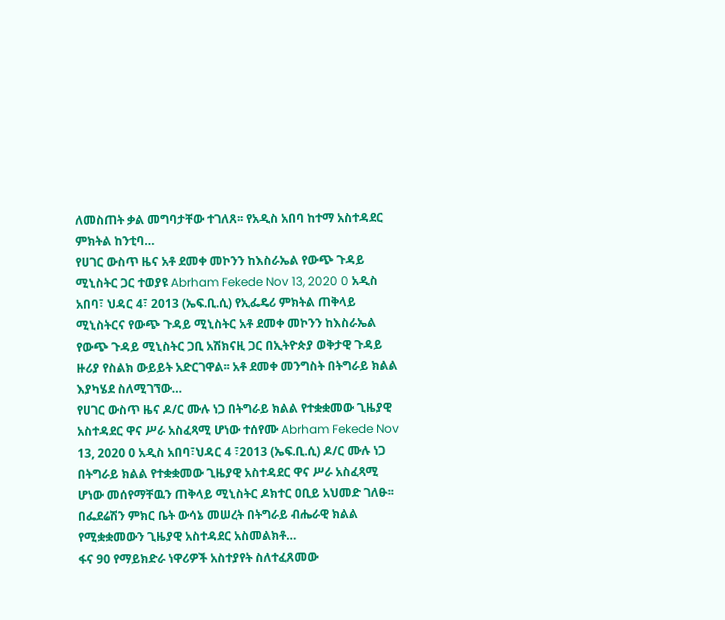ለመስጠት ቃል መግባታቸው ተገለጸ፡፡ የአዲስ አበባ ከተማ አስተዳደር ምክትል ከንቲባ…
የሀገር ውስጥ ዜና አቶ ደመቀ መኮንን ከእስራኤል የውጭ ጉዳይ ሚኒስትር ጋር ተወያዩ Abrham Fekede Nov 13, 2020 0 አዲስ አበባ፣ ህዳር 4፣ 2013 (ኤፍ.ቢ.ሲ) የኢፌዴሪ ምክትል ጠቅላይ ሚኒስትርና የውጭ ጉዳይ ሚኒስትር አቶ ደመቀ መኮንን ከእስራኤል የውጭ ጉዳይ ሚኒስትር ጋቢ አሽክናዚ ጋር በኢትዮጵያ ወቅታዊ ጉዳይ ዙሪያ የስልክ ውይይት አድርገዋል፡፡ አቶ ደመቀ መንግስት በትግራይ ክልል እያካሄደ ስለሚገኘው…
የሀገር ውስጥ ዜና ዶ/ር ሙሉ ነጋ በትግራይ ክልል የተቋቋመው ጊዜያዊ አስተዳደር ዋና ሥራ አስፈጻሚ ሆነው ተሰየሙ Abrham Fekede Nov 13, 2020 0 አዲስ አበባ፣ህዳር 4 ፣2013 (ኤፍ.ቢ.ሲ) ዶ/ር ሙሉ ነጋ በትግራይ ክልል የተቋቋመው ጊዜያዊ አስተዳደር ዋና ሥራ አስፈጻሚ ሆነው መሰየማቸዉን ጠቅላይ ሚኒስትር ዶክተር ዐቢይ አህመድ ገለፁ፡፡ በፌደሬሽን ምክር ቤት ውሳኔ መሠረት በትግራይ ብሔራዊ ክልል የሚቋቋመውን ጊዜያዊ አስተዳደር አስመልክቶ…
ፋና 90 የማይክድራ ነዋሪዎች አስተያየት ስለተፈጸመው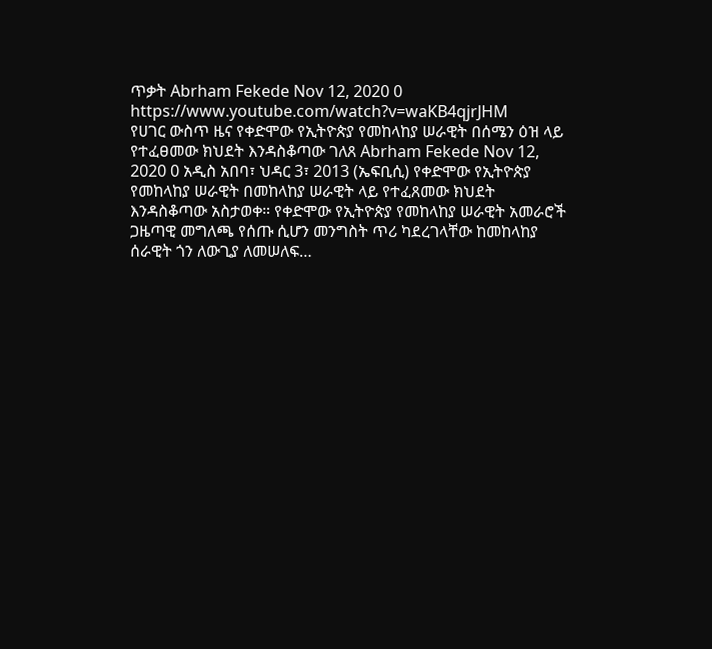ጥቃት Abrham Fekede Nov 12, 2020 0 https://www.youtube.com/watch?v=waKB4qjrJHM
የሀገር ውስጥ ዜና የቀድሞው የኢትዮጵያ የመከላከያ ሠራዊት በሰሜን ዕዝ ላይ የተፈፀመው ክህደት እንዳስቆጣው ገለጸ Abrham Fekede Nov 12, 2020 0 አዲስ አበባ፣ ህዳር 3፣ 2013 (ኤፍቢሲ) የቀድሞው የኢትዮጵያ የመከላከያ ሠራዊት በመከላከያ ሠራዊት ላይ የተፈጸመው ክህደት እንዳስቆጣው አስታወቀ። የቀድሞው የኢትዮጵያ የመከላከያ ሠራዊት አመራሮች ጋዜጣዊ መግለጫ የሰጡ ሲሆን መንግስት ጥሪ ካደረገላቸው ከመከላከያ ሰራዊት ጎን ለውጊያ ለመሠለፍ…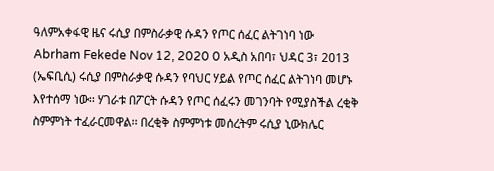ዓለምአቀፋዊ ዜና ሩሲያ በምስራቃዊ ሱዳን የጦር ሰፈር ልትገነባ ነው Abrham Fekede Nov 12, 2020 0 አዲስ አበባ፣ ህዳር 3፣ 2013 (ኤፍቢሲ) ሩሲያ በምስራቃዊ ሱዳን የባህር ሃይል የጦር ሰፈር ልትገነባ መሆኑ እየተሰማ ነው፡፡ ሃገራቱ በፖርት ሱዳን የጦር ሰፈሩን መገንባት የሚያስችል ረቂቅ ስምምነት ተፈራርመዋል፡፡ በረቂቅ ስምምነቱ መሰረትም ሩሲያ ኒውክሌር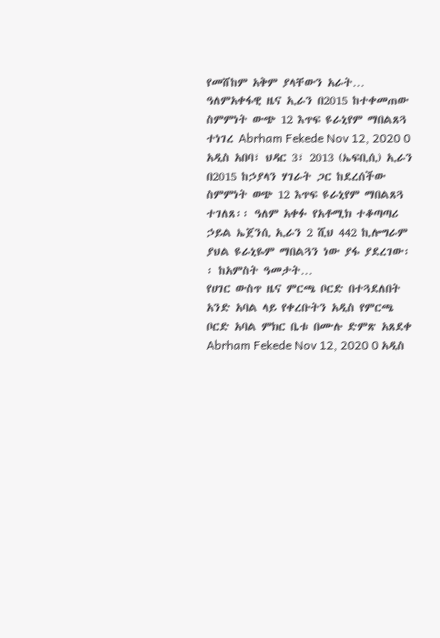የመሸከም አቅም ያላቸውን አራት…
ዓለምአቀፋዊ ዜና ኢራን በ2015 ከተቀመጠው ስምምነት ውጭ 12 እጥፍ ዩራኒየም ማበልጸጓ ተነገረ Abrham Fekede Nov 12, 2020 0 አዲስ አበባ፣ ህዳር 3፣ 2013 (ኤፍቢሲ) ኢራን በ2015 ከኃያላን ሃገራት ጋር ከደረሰችው ስምምነት ወጭ 12 እጥፍ ዩራኒየም ማበልጸጓ ተገለጸ፡፡ ዓለም አቀፉ የአቶሚክ ተቆጣጣሪ ኃይል ኤጀንሲ ኢራን 2 ሺህ 442 ኪሎግራም ያህል ዩራኒዬም ማበልጓን ነው ያፋ ያደረገው፡፡ ከአምስት ዓመታት…
የሀገር ውስጥ ዜና ምርጫ ቦርድ በተጓደለበት አንድ አባል ላይ የቀረቡትን አዲስ የምርጫ ቦርድ አባል ምክር ቤቱ በሙሉ ድምጽ አጸደቀ Abrham Fekede Nov 12, 2020 0 አዲስ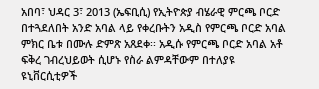አበባ፣ ህዳር 3፣ 2013 (ኤፍቢሲ) የኢትዮጵያ ብሄራዊ ምርጫ ቦርድ በተጓደለበት አንድ አባል ላይ የቀረቡትን አዲስ የምርጫ ቦርድ አባል ምክር ቤቱ በሙሉ ድምጽ አጸደቀ፡፡ አዲሱ የምርጫ ቦርድ አባል አቶ ፍቅረ ገብረህይወት ሲሆኑ የስራ ልምዳቸውም በተለያዩ ዩኒቨርሲቲዎች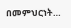በመምህርነት…